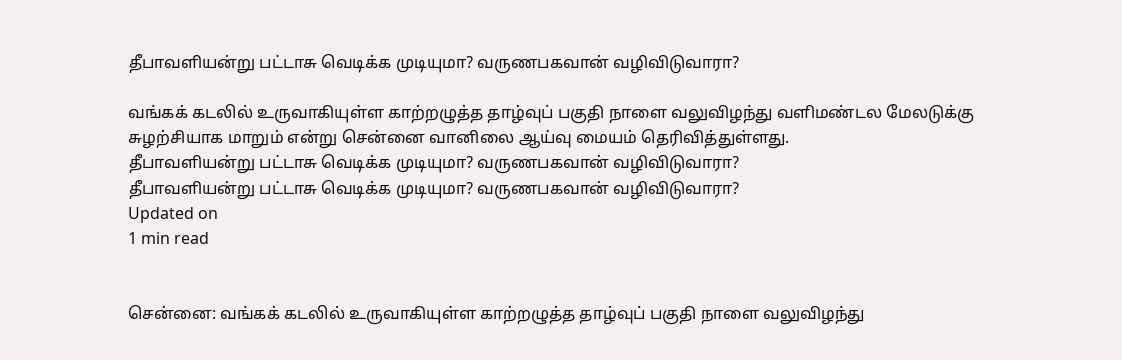தீபாவளியன்று பட்டாசு வெடிக்க முடியுமா? வருணபகவான் வழிவிடுவாரா?

வங்கக் கடலில் உருவாகியுள்ள காற்றழுத்த தாழ்வுப் பகுதி நாளை வலுவிழந்து வளிமண்டல மேலடுக்கு சுழற்சியாக மாறும் என்று சென்னை வானிலை ஆய்வு மையம் தெரிவித்துள்ளது.
தீபாவளியன்று பட்டாசு வெடிக்க முடியுமா? வருணபகவான் வழிவிடுவாரா?
தீபாவளியன்று பட்டாசு வெடிக்க முடியுமா? வருணபகவான் வழிவிடுவாரா?
Updated on
1 min read


சென்னை: வங்கக் கடலில் உருவாகியுள்ள காற்றழுத்த தாழ்வுப் பகுதி நாளை வலுவிழந்து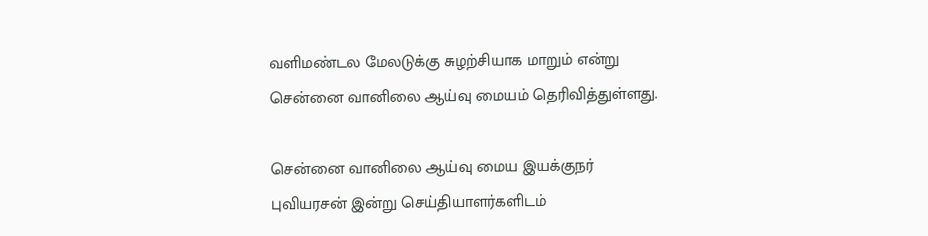வளிமண்டல மேலடுக்கு சுழற்சியாக மாறும் என்று சென்னை வானிலை ஆய்வு மையம் தெரிவித்துள்ளது.

சென்னை வானிலை ஆய்வு மைய இயக்குநர் புவியரசன் இன்று செய்தியாளர்களிடம்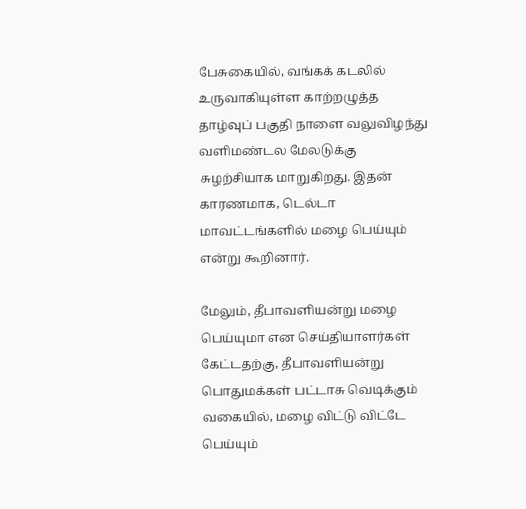பேசுகையில், வங்கக் கடலில் உருவாகியுள்ள காற்றழுத்த தாழ்வுப் பகுதி நாளை வலுவிழந்து வளிமண்டல மேலடுக்கு சுழற்சியாக மாறுகிறது. இதன் காரணமாக, டெல்டா மாவட்டங்களில் மழை பெய்யும் என்று கூறினார்.

மேலும், தீபாவளியன்று மழை பெய்யுமா என செய்தியாளர்கள் கேட்டதற்கு, தீபாவளியன்று பொதுமக்கள் பட்டாசு வெடிக்கும் வகையில், மழை விட்டு விட்டே பெய்யும்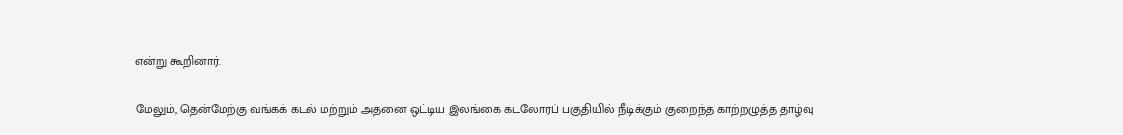என்று கூறினார்.

மேலும், தென்மேற்கு வங்கக் கடல் மற்றும் அதனை ஒட்டிய இலங்கை கடலோரப் பகுதியில் நீடிக்கும் குறைந்த காற்றழுத்த தாழ்வு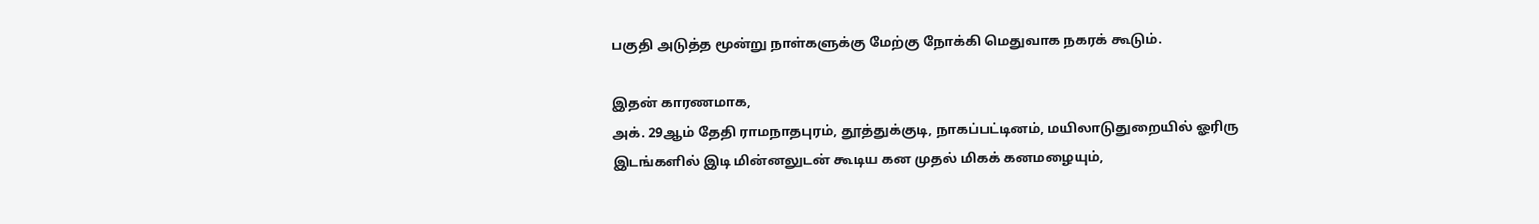பகுதி அடுத்த மூன்று நாள்களுக்கு மேற்கு நோக்கி மெதுவாக நகரக் கூடும்.

இதன் காரணமாக,
அக். 29ஆம் தேதி ராமநாதபுரம், தூத்துக்குடி, நாகப்பட்டினம், மயிலாடுதுறையில் ஓரிரு இடங்களில் இடி மின்னலுடன் கூடிய கன முதல் மிகக் கனமழையும்,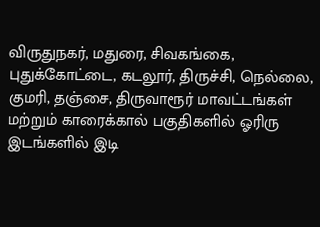விருதுநகர், மதுரை, சிவகங்கை, புதுக்கோட்டை, கடலூர், திருச்சி, நெல்லை, குமரி, தஞ்சை, திருவாரூர் மாவட்டங்கள் மற்றும் காரைக்கால் பகுதிகளில் ஓரிரு இடங்களில் இடி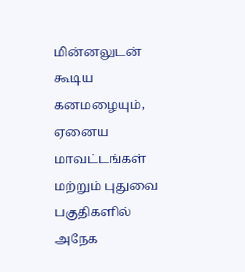மின்னலுடன் கூடிய கனமழையும், ஏனைய மாவட்டங்கள் மற்றும் புதுவை பகுதிகளில் அநேக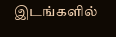இடங்களில்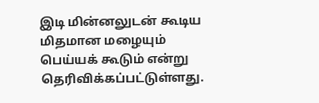இடி மின்னலுடன் கூடிய மிதமான மழையும் பெய்யக் கூடும் என்று தெரிவிக்கப்பட்டுள்ளது.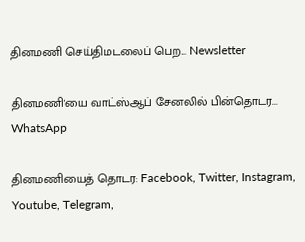தினமணி செய்திமடலைப் பெற... Newsletter

தினமணி'யை வாட்ஸ்ஆப் சேனலில் பின்தொடர... WhatsApp

தினமணியைத் தொடர: Facebook, Twitter, Instagram, Youtube, Telegram,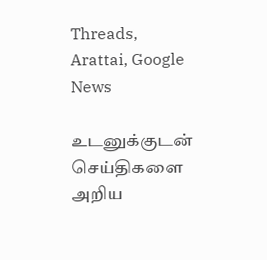Threads, Arattai, Google News

உடனுக்குடன் செய்திகளை அறிய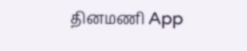தினமணி App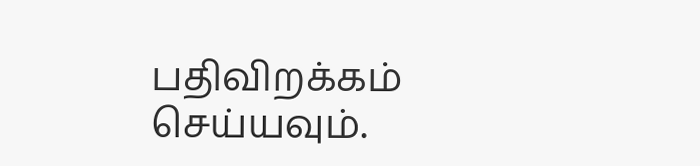பதிவிறக்கம் செய்யவும்.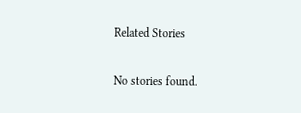Related Stories

No stories found.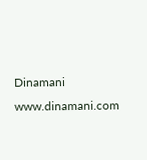Dinamani
www.dinamani.com